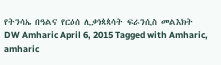የትንሳኤ በዓልና የርዕሰ ሊቃነጳጳሳት ፍራንሲስ መልእክት DW Amharic April 6, 2015 Tagged with Amharic, amharic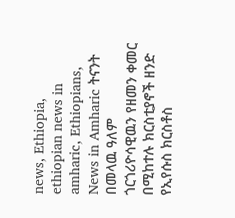news, Ethiopia, ethiopian news in amharic, Ethiopians, News in Amharic ትናንት በመላዉ ዓለም ጎርጎሪዮሳዊዉን የዘመን ቀመር በሚከተሉ ክርስቲያኖች ዘንድ የኢየሱስ ክርስቶስ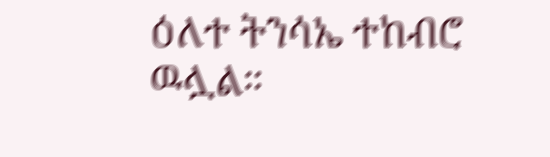ዕለተ ትንሳኤ ተከብሮ ዉሏል።